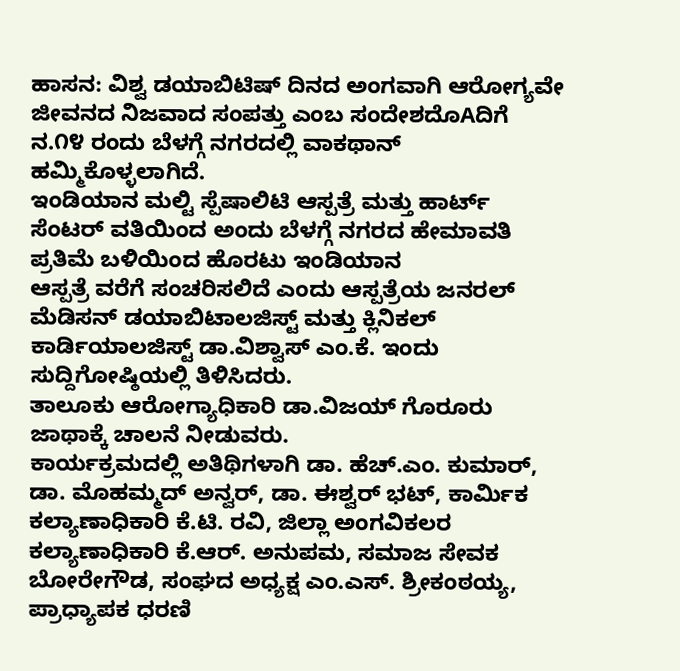ಹಾಸನ: ವಿಶ್ವ ಡಯಾಬಿಟಿಷ್ ದಿನದ ಅಂಗವಾಗಿ ಆರೋಗ್ಯವೇ ಜೀವನದ ನಿಜವಾದ ಸಂಪತ್ತು ಎಂಬ ಸಂದೇಶದೊAದಿಗೆ ನ.೧೪ ರಂದು ಬೆಳಗ್ಗೆ ನಗರದಲ್ಲಿ ವಾಕಥಾನ್
ಹಮ್ಮಿಕೊಳ್ಳಲಾಗಿದೆ.
ಇಂಡಿಯಾನ ಮಲ್ಟಿ ಸ್ಪೆಷಾಲಿಟಿ ಆಸ್ಪತ್ರೆ ಮತ್ತು ಹಾರ್ಟ್ ಸೆಂಟರ್ ವತಿಯಿಂದ ಅಂದು ಬೆಳಗ್ಗೆ ನಗರದ ಹೇಮಾವತಿ ಪ್ರತಿಮೆ ಬಳಿಯಿಂದ ಹೊರಟು ಇಂಡಿಯಾನ
ಆಸ್ಪತ್ರೆ ವರೆಗೆ ಸಂಚರಿಸಲಿದೆ ಎಂದು ಆಸ್ಪತ್ರೆಯ ಜನರಲ್ ಮೆಡಿಸನ್ ಡಯಾಬಿಟಾಲಜಿಸ್ಟ್ ಮತ್ತು ಕ್ಲಿನಿಕಲ್ ಕಾರ್ಡಿಯಾಲಜಿಸ್ಟ್ ಡಾ.ವಿಶ್ವಾಸ್ ಎಂ.ಕೆ. ಇಂದು ಸುದ್ದಿಗೋಷ್ಠಿಯಲ್ಲಿ ತಿಳಿಸಿದರು.
ತಾಲೂಕು ಆರೋಗ್ಯಾಧಿಕಾರಿ ಡಾ.ವಿಜಯ್ ಗೊರೂರು ಜಾಥಾಕ್ಕೆ ಚಾಲನೆ ನೀಡುವರು.
ಕಾರ್ಯಕ್ರಮದಲ್ಲಿ ಅತಿಥಿಗಳಾಗಿ ಡಾ. ಹೆಚ್.ಎಂ. ಕುಮಾರ್, ಡಾ. ಮೊಹಮ್ಮದ್ ಅನ್ವರ್, ಡಾ. ಈಶ್ವರ್ ಭಟ್, ಕಾರ್ಮಿಕ ಕಲ್ಯಾಣಾಧಿಕಾರಿ ಕೆ.ಟಿ. ರವಿ, ಜಿಲ್ಲಾ ಅಂಗವಿಕಲರ ಕಲ್ಯಾಣಾಧಿಕಾರಿ ಕೆ.ಆರ್. ಅನುಪಮ, ಸಮಾಜ ಸೇವಕ ಬೋರೇಗೌಡ, ಸಂಘದ ಅಧ್ಯಕ್ಷ ಎಂ.ಎಸ್. ಶ್ರೀಕಂಠಯ್ಯ, ಪ್ರಾಧ್ಯಾಪಕ ಧರಣಿ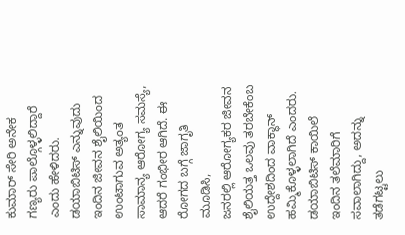ಕುಮಾರ್ ಸೇರಿ ಅನೇಕ ಗಣ್ಯರು ಪಾಲ್ಗೊಳ್ಳಲಿದ್ದಾರೆ ಎಂದು ಹೇಳಿದರು.
ಡಯಾಬಿಟಿಸ್ ಎನ್ನುವುದು ಇಂದಿನ ಜೀವನ ಶೈಲಿಯಿಂದ ಉಂಟಾಗುವ ಅತ್ಯಂತ ಸಾಮಾನ್ಯ ಆರೋಗ್ಯ ಸಮಸ್ಯೆ, ಆದರೆ ಗಂಭೀರ ಆಗಿದೆ. ಈ ರೋಗದ ಬಗ್ಗೆ ಜಾಗೃತಿ ಮೂಡಿಸಿ,
ಜನರಲ್ಲಿ ಆರೋಗ್ಯಕರ ಜೀವನ ಶೈಲಿಯತ್ತ ಒಲವು ತರಬೇಕೆಂಬ ಉದ್ದೇಶದಿಂದ ವಾಕ್ಥಾನ್ ಹಮ್ಮಿಕೊಳ್ಳಲಾಗಿದೆ ಎಂದರು. ಡಯಾಬಿಟಿಸ್ ಕಾಯಿಲೆ ಇಂದಿನ ತಲೆಮಾರಿಗೆ ಸವಾಲಾಗಿದ್ದು, ಅದನ್ನು ತಡೆಗಟ್ಟಲು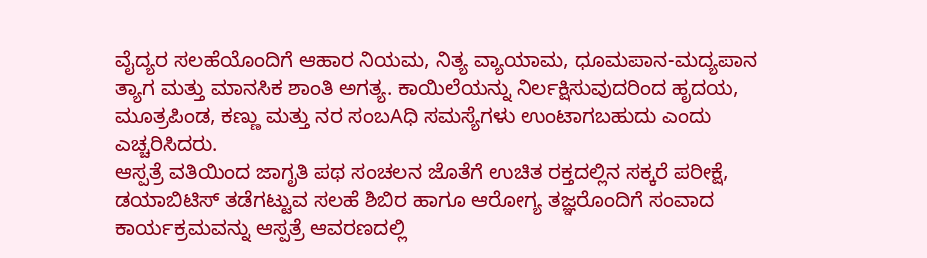ವೈದ್ಯರ ಸಲಹೆಯೊಂದಿಗೆ ಆಹಾರ ನಿಯಮ, ನಿತ್ಯ ವ್ಯಾಯಾಮ, ಧೂಮಪಾನ-ಮದ್ಯಪಾನ ತ್ಯಾಗ ಮತ್ತು ಮಾನಸಿಕ ಶಾಂತಿ ಅಗತ್ಯ. ಕಾಯಿಲೆಯನ್ನು ನಿರ್ಲಕ್ಷಿಸುವುದರಿಂದ ಹೃದಯ, ಮೂತ್ರಪಿಂಡ, ಕಣ್ಣು ಮತ್ತು ನರ ಸಂಬAಧಿ ಸಮಸ್ಯೆಗಳು ಉಂಟಾಗಬಹುದು ಎಂದು ಎಚ್ಚರಿಸಿದರು.
ಆಸ್ಪತ್ರೆ ವತಿಯಿಂದ ಜಾಗೃತಿ ಪಥ ಸಂಚಲನ ಜೊತೆಗೆ ಉಚಿತ ರಕ್ತದಲ್ಲಿನ ಸಕ್ಕರೆ ಪರೀಕ್ಷೆ, ಡಯಾಬಿಟಿಸ್ ತಡೆಗಟ್ಟುವ ಸಲಹೆ ಶಿಬಿರ ಹಾಗೂ ಆರೋಗ್ಯ ತಜ್ಞರೊಂದಿಗೆ ಸಂವಾದ ಕಾರ್ಯಕ್ರಮವನ್ನು ಆಸ್ಪತ್ರೆ ಆವರಣದಲ್ಲಿ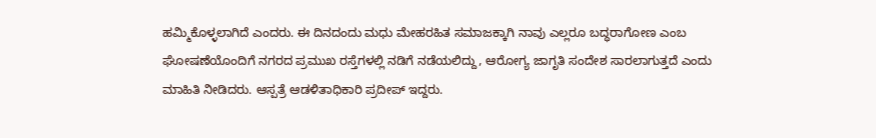ಹಮ್ಮಿಕೊಳ್ಳಲಾಗಿದೆ ಎಂದರು. ಈ ದಿನದಂದು ಮಧು ಮೇಹರಹಿತ ಸಮಾಜಕ್ಕಾಗಿ ನಾವು ಎಲ್ಲರೂ ಬದ್ಧರಾಗೋಣ ಎಂಬ ಘೋಷಣೆಯೊಂದಿಗೆ ನಗರದ ಪ್ರಮುಖ ರಸ್ತೆಗಳಲ್ಲಿ ನಡಿಗೆ ನಡೆಯಲಿದ್ದು, ಆರೋಗ್ಯ ಜಾಗೃತಿ ಸಂದೇಶ ಸಾರಲಾಗುತ್ತದೆ ಎಂದು ಮಾಹಿತಿ ನೀಡಿದರು. ಆಸ್ಪತ್ರೆ ಆಡಳಿತಾಧಿಕಾರಿ ಪ್ರದೀಪ್ ಇದ್ದರು.